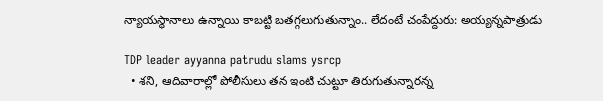న్యాయస్థానాలు ఉన్నాయి కాబట్టి బతగ్గలుగుతున్నాం.. లేదంటే చంపేద్దురు: అయ్యన్నపాత్రుడు

TDP leader ayyanna patrudu slams ysrcp
  • శని, ఆదివారాల్లో పోలీసులు తన ఇంటి చుట్టూ తిరుగుతున్నారన్న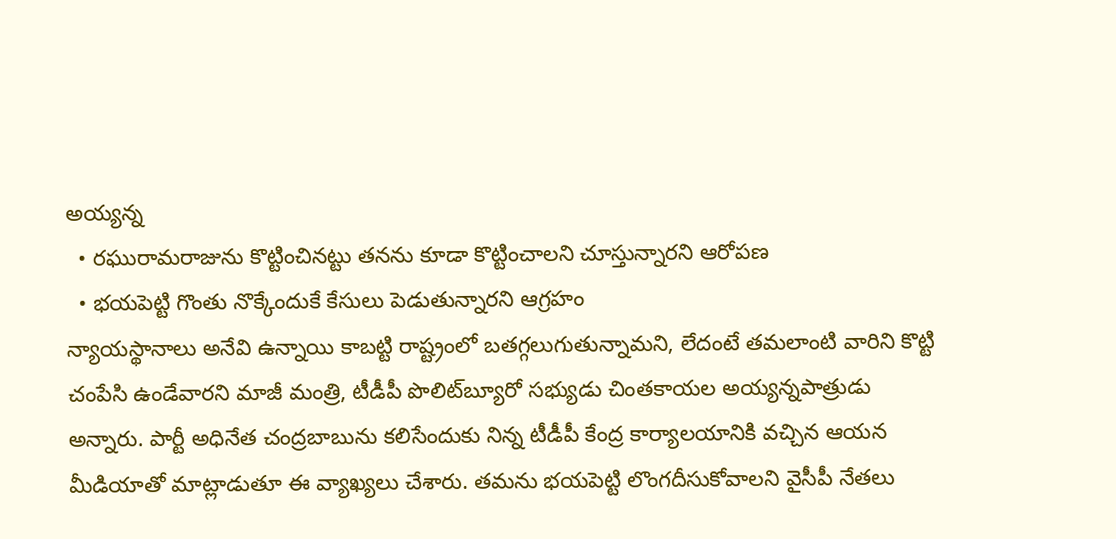అయ్యన్న
  • రఘురామరాజును కొట్టించినట్టు తనను కూడా కొట్టించాలని చూస్తున్నారని ఆరోపణ
  • భయపెట్టి గొంతు నొక్కేందుకే కేసులు పెడుతున్నారని ఆగ్రహం
న్యాయస్థానాలు అనేవి ఉన్నాయి కాబట్టి రాష్ట్రంలో బతగ్గలుగుతున్నామని, లేదంటే తమలాంటి వారిని కొట్టి చంపేసి ఉండేవారని మాజీ మంత్రి, టీడీపీ పొలిట్‌బ్యూరో సభ్యుడు చింతకాయల అయ్యన్నపాత్రుడు అన్నారు. పార్టీ అధినేత చంద్రబాబును కలిసేందుకు నిన్న టీడీపీ కేంద్ర కార్యాలయానికి వచ్చిన ఆయన మీడియాతో మాట్లాడుతూ ఈ వ్యాఖ్యలు చేశారు. తమను భయపెట్టి లొంగదీసుకోవాలని వైసీపీ నేతలు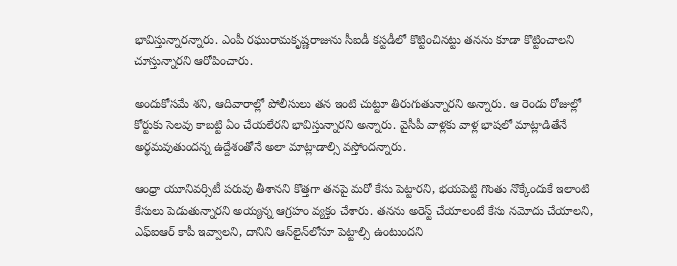భావిస్తున్నారన్నారు. ఎంపీ రఘురామకృష్ణరాజును సీఐడీ కస్టడీలో కొట్టించినట్టు తనను కూడా కొట్టించాలని చూస్తున్నారని ఆరోపించారు.

అందుకోసమే శని, ఆదివారాల్లో పోలీసులు తన ఇంటి చుట్టూ తిరుగుతున్నారని అన్నారు. ఆ రెండు రోజుల్లో కోర్టుకు సెలవు కాబట్టి ఏం చేయలేరని భావిస్తున్నారని అన్నారు. వైసీపీ వాళ్లకు వాళ్ల భాషలో మాట్లాడితేనే అర్థమవుతుందన్న ఉద్దేశంతోనే అలా మాట్లాడాల్సి వస్తోందన్నారు.

ఆంధ్రా యూనివర్సిటీ పరువు తీశానని కొత్తగా తనపై మరో కేసు పెట్టారని, భయపెట్టి గొంతు నొక్కేందుకే ఇలాంటి కేసులు పెడుతున్నారని అయ్యన్న ఆగ్రహం వ్యక్తం చేశారు. తనను అరెస్ట్ చేయాలంటే కేసు నమోదు చేయాలని, ఎఫ్ఐఆర్ కాపీ ఇవ్వాలని, దానిని ఆన్‌లైన్‌లోనూ పెట్టాల్సి ఉంటుందని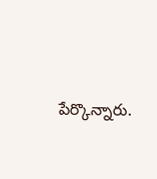పేర్కొన్నారు.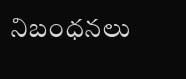నిబంధనలు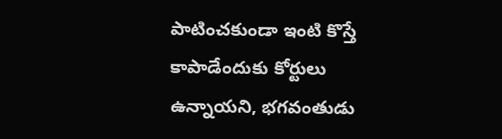పాటించకుండా ఇంటి కొస్తే కాపాడేందుకు కోర్టులు ఉన్నాయని, భగవంతుడు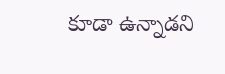కూడా ఉన్నాడని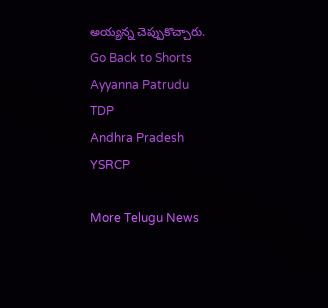అయ్యన్న చెప్పుకొచ్చారు.
Go Back to Shorts
Ayyanna Patrudu
TDP
Andhra Pradesh
YSRCP

More Telugu News